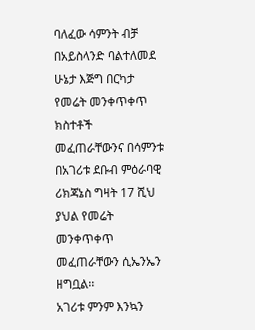ባለፈው ሳምንት ብቻ በአይስላንድ ባልተለመደ ሁኔታ እጅግ በርካታ የመሬት መንቀጥቀጥ ክስተቶች መፈጠራቸውንና በሳምንቱ በአገሪቱ ደቡብ ምዕራባዊ ሪክጃኔስ ግዛት 17 ሺህ ያህል የመሬት መንቀጥቀጥ መፈጠራቸውን ሲኤንኤን ዘግቧል፡፡
አገሪቱ ምንም እንኳን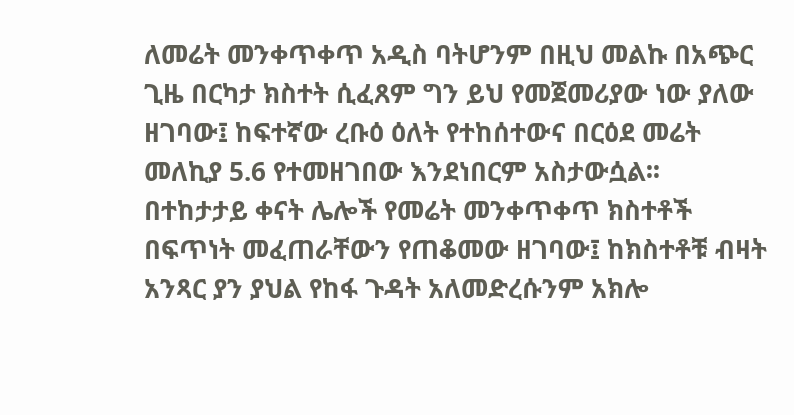ለመሬት መንቀጥቀጥ አዲስ ባትሆንም በዚህ መልኩ በአጭር ጊዜ በርካታ ክስተት ሲፈጸም ግን ይህ የመጀመሪያው ነው ያለው ዘገባው፤ ከፍተኛው ረቡዕ ዕለት የተከሰተውና በርዕደ መሬት መለኪያ 5.6 የተመዘገበው እንደነበርም አስታውሷል፡፡
በተከታታይ ቀናት ሌሎች የመሬት መንቀጥቀጥ ክስተቶች በፍጥነት መፈጠራቸውን የጠቆመው ዘገባው፤ ከክስተቶቹ ብዛት አንጻር ያን ያህል የከፋ ጉዳት አለመድረሱንም አክሎ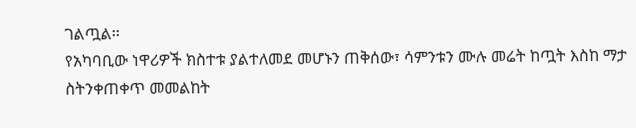ገልጧል፡፡
የአካባቢው ነዋሪዎች ክስተቱ ያልተለመደ መሆኑን ጠቅሰው፣ ሳምንቱን ሙሉ መሬት ከጧት እስከ ማታ ስትንቀጠቀጥ መመልከት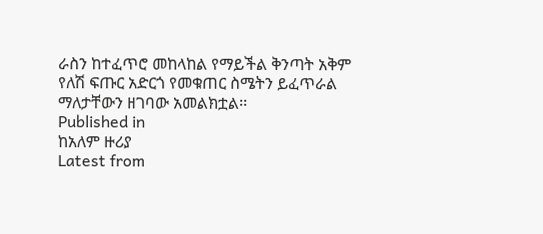ራስን ከተፈጥሮ መከላከል የማይችል ቅንጣት አቅም የለሽ ፍጡር አድርጎ የመቁጠር ስሜትን ይፈጥራል ማለታቸውን ዘገባው አመልክቷል፡፡
Published in
ከአለም ዙሪያ
Latest from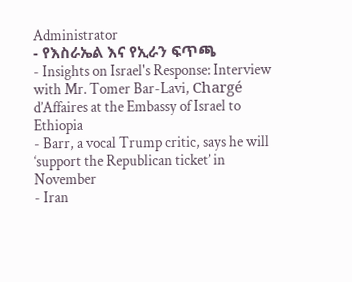Administrator
- የእስራኤል እና የኢራን ፍጥጫ
- Insights on Israel's Response: Interview with Mr. Tomer Bar-Lavi, Chargé d’Affaires at the Embassy of Israel to Ethiopia
- Barr, a vocal Trump critic, says he will ‘support the Republican ticket’ in November
- Iran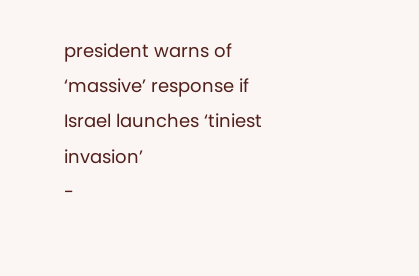president warns of ‘massive’ response if Israel launches ‘tiniest invasion’
-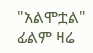"አልሞቷል" ፊልም ዛሬ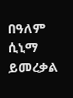በዓለም ሲኒማ ይመረቃል